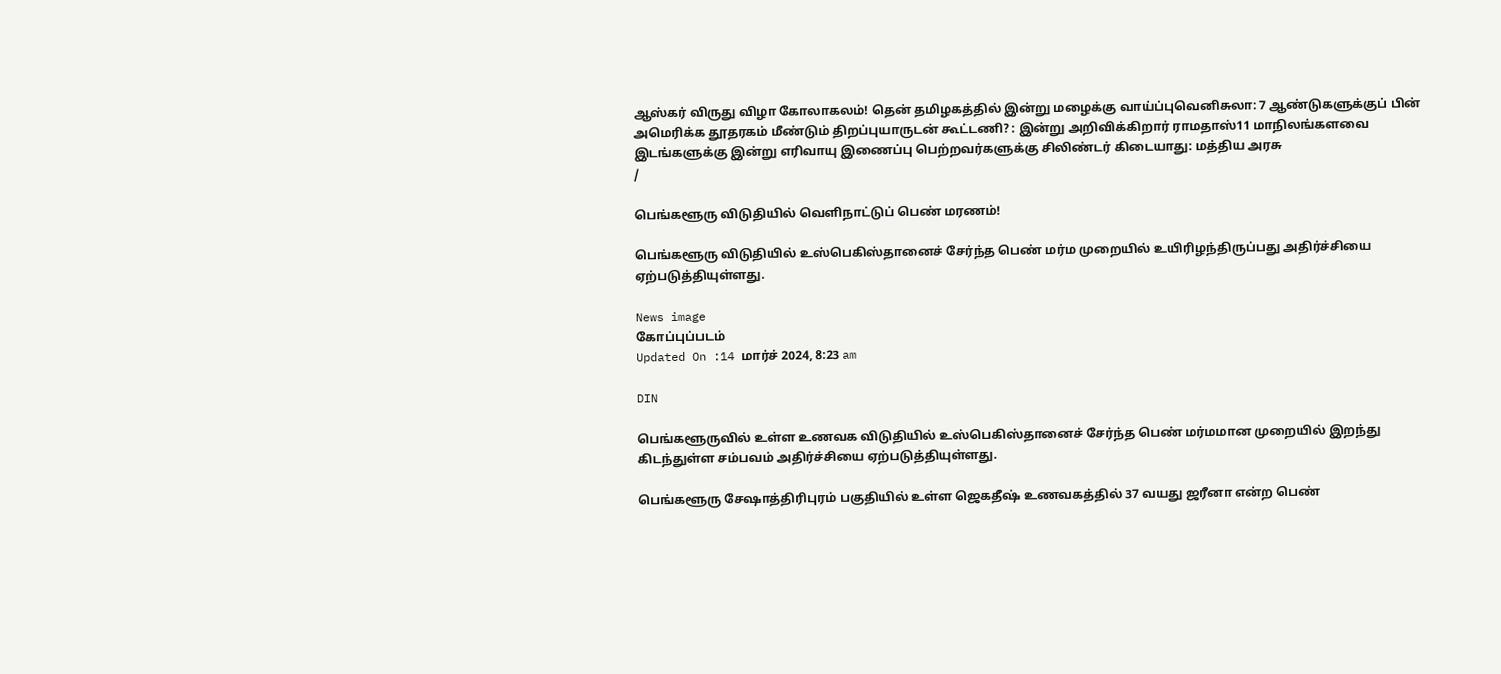ஆஸ்கர் விருது விழா கோலாகலம்! தென் தமிழகத்தில் இன்று மழைக்கு வாய்ப்புவெனிசுலா: 7 ஆண்டுகளுக்குப் பின் அமெரிக்க தூதரகம் மீண்டும் திறப்புயாருடன் கூட்டணி? : இன்று அறிவிக்கிறார் ராமதாஸ்11 மாநிலங்களவை இடங்களுக்கு இன்று எரிவாயு இணைப்பு பெற்றவர்களுக்கு சிலிண்டர் கிடையாது: மத்திய அரசு
/

பெங்களூரு விடுதியில் வெளிநாட்டுப் பெண் மரணம்!

பெங்களூரு விடுதியில் உஸ்பெகிஸ்தானைச் சேர்ந்த பெண் மர்ம முறையில் உயிரிழந்திருப்பது அதிர்ச்சியை ஏற்படுத்தியுள்ளது.

News image
கோப்புப்படம்
Updated On :14 மார்ச் 2024, 8:23 am

DIN

பெங்களூருவில் உள்ள உணவக விடுதியில் உஸ்பெகிஸ்தானைச் சேர்ந்த பெண் மர்மமான முறையில் இறந்து கிடந்துள்ள சம்பவம் அதிர்ச்சியை ஏற்படுத்தியுள்ளது.

பெங்களூரு சேஷாத்திரிபுரம் பகுதியில் உள்ள ஜெகதீஷ் உணவகத்தில் 37 வயது ஜரீனா என்ற பெண்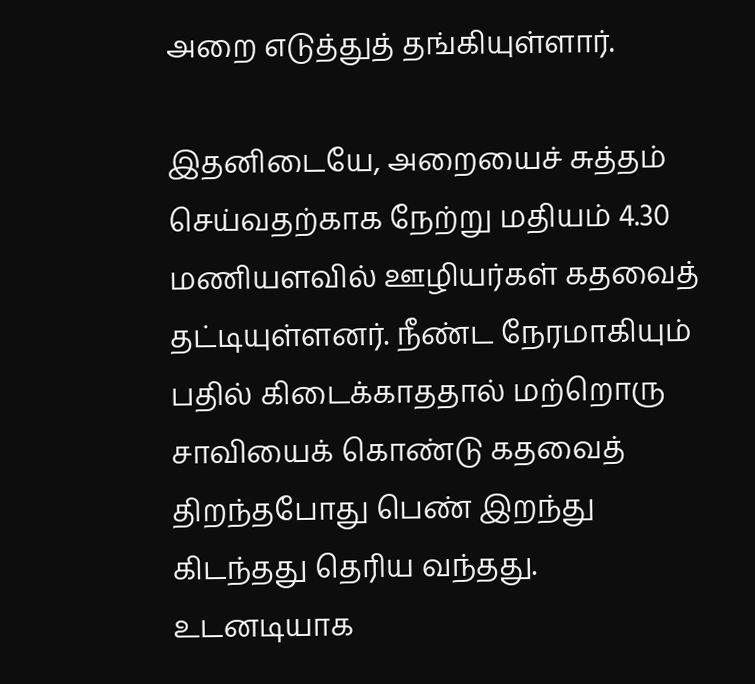அறை எடுத்துத் தங்கியுள்ளார்.

இதனிடையே, அறையைச் சுத்தம் செய்வதற்காக நேற்று மதியம் 4.30 மணியளவில் ஊழியர்கள் கதவைத் தட்டியுள்ளனர். நீண்ட நேரமாகியும் பதில் கிடைக்காததால் மற்றொரு சாவியைக் கொண்டு கதவைத் திறந்தபோது பெண் இறந்து கிடந்தது தெரிய வந்தது. உடனடியாக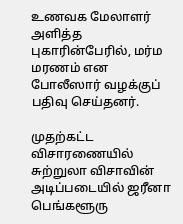உணவக மேலாளர் அளித்த புகாரின்பேரில், மர்ம மரணம் என போலீஸார் வழக்குப் பதிவு செய்தனர்.

முதற்கட்ட விசாரணையில் சுற்றுலா விசாவின் அடிப்படையில் ஜரீனா பெங்களூரு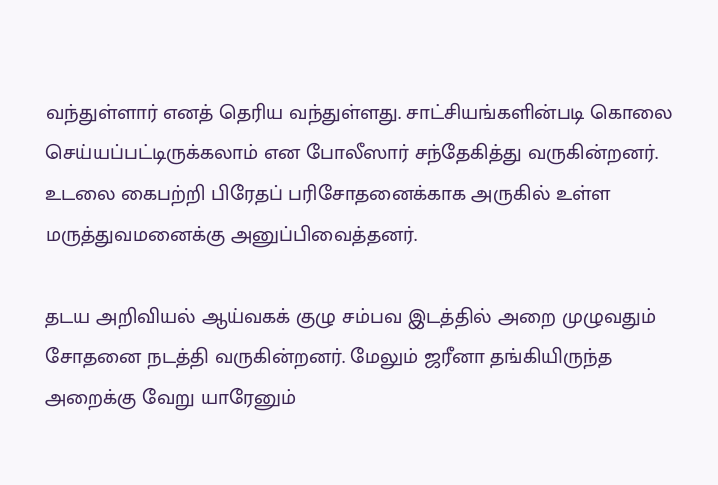வந்துள்ளார் எனத் தெரிய வந்துள்ளது. சாட்சியங்களின்படி கொலை செய்யப்பட்டிருக்கலாம் என போலீஸார் சந்தேகித்து வருகின்றனர். உடலை கைபற்றி பிரேதப் பரிசோதனைக்காக அருகில் உள்ள மருத்துவமனைக்கு அனுப்பிவைத்தனர்.

தடய அறிவியல் ஆய்வகக் குழு சம்பவ இடத்தில் அறை முழுவதும் சோதனை நடத்தி வருகின்றனர். மேலும் ஜரீனா தங்கியிருந்த அறைக்கு வேறு யாரேனும்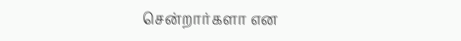சென்றார்களா என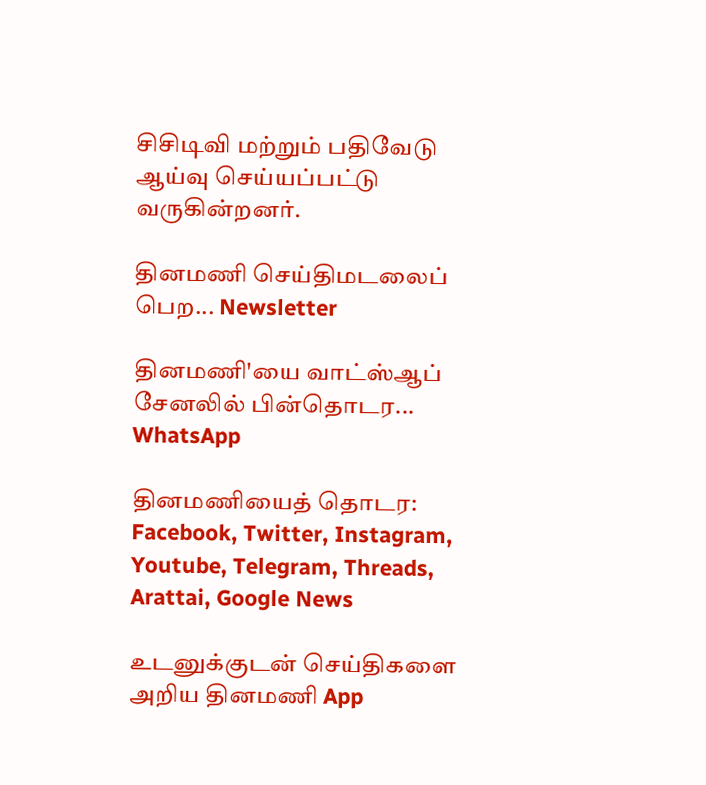சிசிடிவி மற்றும் பதிவேடு ஆய்வு செய்யப்பட்டு வருகின்றனர்.

தினமணி செய்திமடலைப் பெற... Newsletter

தினமணி'யை வாட்ஸ்ஆப் சேனலில் பின்தொடர... WhatsApp

தினமணியைத் தொடர: Facebook, Twitter, Instagram, Youtube, Telegram, Threads, Arattai, Google News

உடனுக்குடன் செய்திகளை அறிய தினமணி App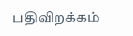பதிவிறக்கம்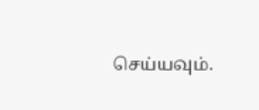செய்யவும்.